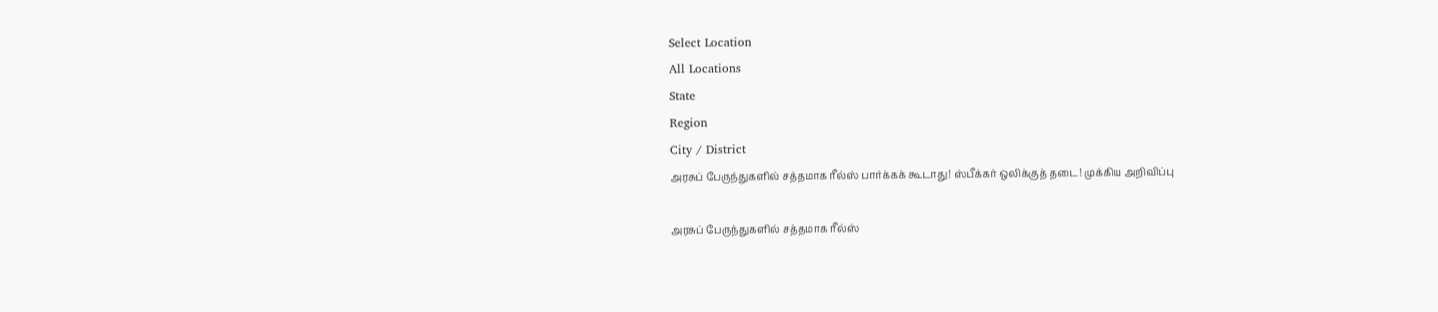Select Location
All Locations
State
Region
City / District
அரசுப் பேருந்துகளில் சத்தமாக ரீல்ஸ் பார்க்கக் கூடாது! ஸ்பீக்கர் ஒலிக்குத் தடை! முக்கிய அறிவிப்பு

அரசுப் பேருந்துகளில் சத்தமாக ரீல்ஸ்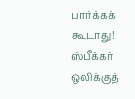பார்க்கக் கூடாது! ஸ்பீக்கர் ஒலிக்குத்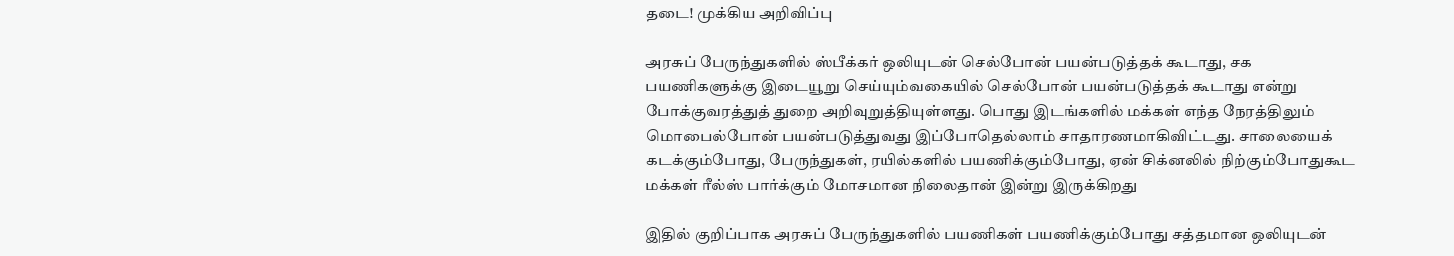தடை! முக்கிய அறிவிப்பு

அரசுப் பேருந்துகளில் ஸ்பீக்கர் ஒலியுடன் செல்போன் பயன்படுத்தக் கூடாது, சக பயணிகளுக்கு இடையூறு செய்யும்வகையில் செல்போன் பயன்படுத்தக் கூடாது என்று போக்குவரத்துத் துறை அறிவுறுத்தியுள்ளது. பொது இடங்களில் மக்கள் எந்த நேரத்திலும் மொபைல்போன் பயன்படுத்துவது இப்போதெல்லாம் சாதாரணமாகிவிட்டது. சாலையைக் கடக்கும்போது, பேருந்துகள், ரயில்களில் பயணிக்கும்போது, ஏன் சிக்னலில் நிற்கும்போதுகூட மக்கள் ரீல்ஸ் பார்க்கும் மோசமான நிலைதான் இன்று இருக்கிறது

இதில் குறிப்பாக அரசுப் பேருந்துகளில் பயணிகள் பயணிக்கும்போது சத்தமான ஒலியுடன்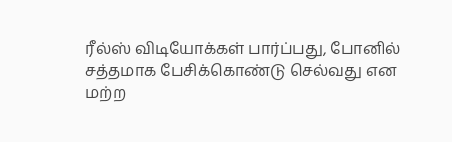ரீல்ஸ் விடியோக்கள் பார்ப்பது, போனில் சத்தமாக பேசிக்கொண்டு செல்வது என மற்ற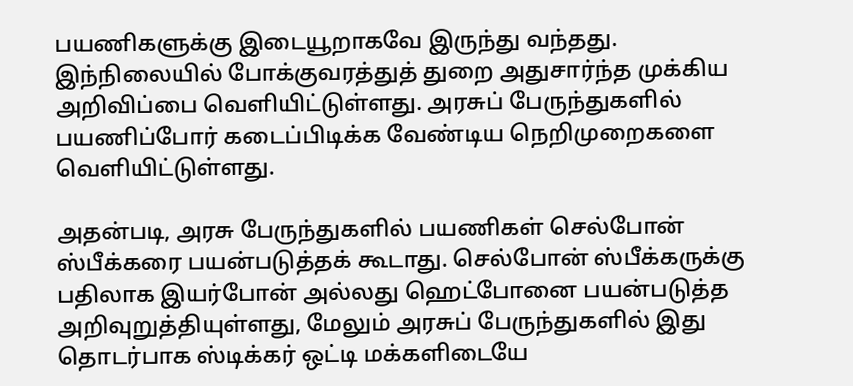பயணிகளுக்கு இடையூறாகவே இருந்து வந்தது. இந்நிலையில் போக்குவரத்துத் துறை அதுசார்ந்த முக்கிய அறிவிப்பை வெளியிட்டுள்ளது. அரசுப் பேருந்துகளில் பயணிப்போர் கடைப்பிடிக்க வேண்டிய நெறிமுறைகளை வெளியிட்டுள்ளது.

அதன்படி, அரசு பேருந்துகளில் பயணிகள் செல்போன் ஸ்பீக்கரை பயன்படுத்தக் கூடாது. செல்போன் ஸ்பீக்கருக்கு பதிலாக இயர்போன் அல்லது ஹெட்போனை பயன்படுத்த அறிவுறுத்தியுள்ளது, மேலும் அரசுப் பேருந்துகளில் இது தொடர்பாக ஸ்டிக்கர் ஒட்டி மக்களிடையே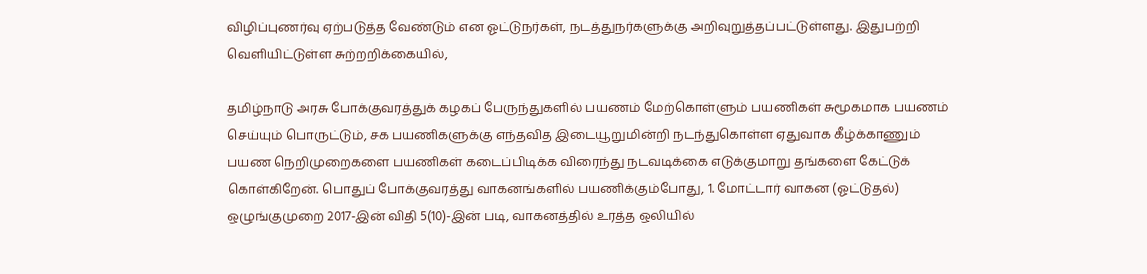விழிப்புணர்வு ஏற்படுத்த வேண்டும் என ஓட்டுநர்கள், நடத்துநர்களுக்கு அறிவுறுத்தப்பட்டுள்ளது. இதுபற்றி வெளியிட்டுள்ள சுற்றறிக்கையில்,

தமிழ்நாடு அரசு போக்குவரத்துக் கழகப் பேருந்துகளில் பயணம் மேற்கொள்ளும் பயணிகள் சுமூகமாக பயணம் செய்யும் பொருட்டும், சக பயணிகளுக்கு எந்தவித இடையூறுமின்றி நடந்துகொள்ள ஏதுவாக கீழ்க்காணும் பயண நெறிமுறைகளை பயணிகள் கடைப்பிடிக்க விரைந்து நடவடிக்கை எடுக்குமாறு தங்களை கேட்டுக் கொள்கிறேன். பொதுப் போக்குவரத்து வாகனங்களில் பயணிக்கும்போது, 1. மோட்டார் வாகன (ஓட்டுதல்) ஒழுங்குமுறை 2017-இன் விதி 5(10)-இன் படி, வாகனத்தில் உரத்த ஒலியில்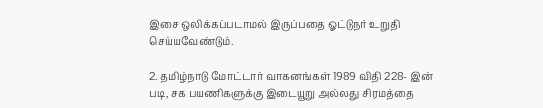இசை ஒலிக்கப்படாமல் இருப்பதை ஓட்டுநர் உறுதி செய்யவேண்டும்.

2. தமிழ்நாடு மோட்டார் வாகனங்கள் 1989 விதி 228- இன் படி, சக பயணிகளுக்கு இடையூறு அல்லது சிரமத்தை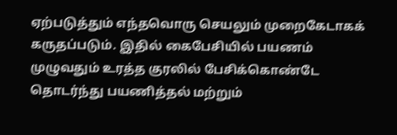ஏற்படுத்தும் எந்தவொரு செயலும் முறைகேடாகக் கருதப்படும். இதில் கைபேசியில் பயணம் முழுவதும் உரத்த குரலில் பேசிக்கொண்டே தொடர்ந்து பயணித்தல் மற்றும்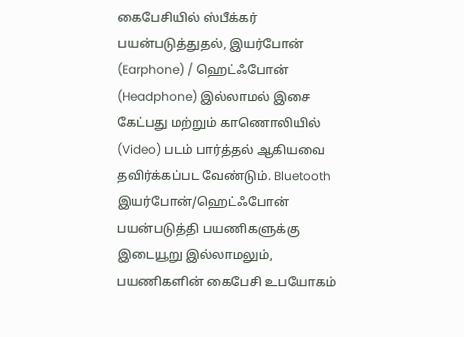கைபேசியில் ஸ்பீக்கர் பயன்படுத்துதல், இயர்போன் (Earphone) / ஹெட்ஃபோன் (Headphone) இல்லாமல் இசை கேட்பது மற்றும் காணொலியில் (Video) படம் பார்த்தல் ஆகியவை தவிர்க்கப்பட வேண்டும். Bluetooth இயர்போன்/ஹெட்ஃபோன் பயன்படுத்தி பயணிகளுக்கு இடையூறு இல்லாமலும், பயணிகளின் கைபேசி உபயோகம்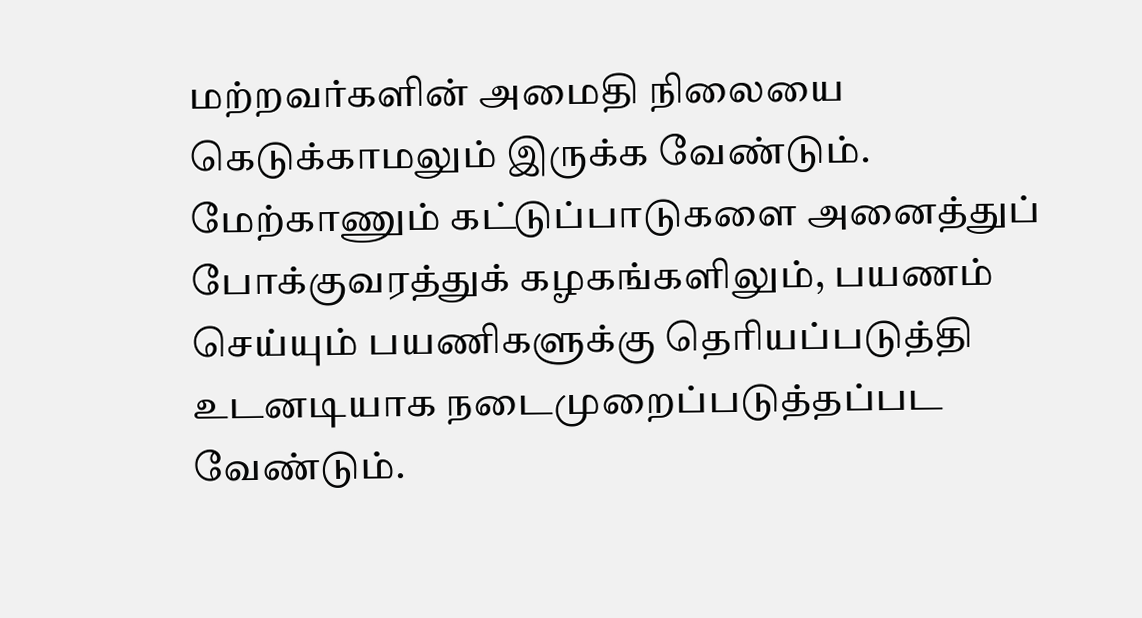மற்றவர்களின் அமைதி நிலையை கெடுக்காமலும் இருக்க வேண்டும். மேற்காணும் கட்டுப்பாடுகளை அனைத்துப் போக்குவரத்துக் கழகங்களிலும், பயணம் செய்யும் பயணிகளுக்கு தெரியப்படுத்தி உடனடியாக நடைமுறைப்படுத்தப்பட வேண்டும்.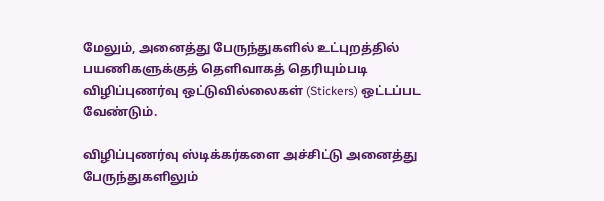மேலும், அனைத்து பேருந்துகளில் உட்புறத்தில் பயணிகளுக்குத் தெளிவாகத் தெரியும்படி விழிப்புணர்வு ஒட்டுவில்லைகள் (Stickers) ஒட்டப்பட வேண்டும்.

விழிப்புணர்வு ஸ்டிக்கர்களை அச்சிட்டு அனைத்து பேருந்துகளிலும்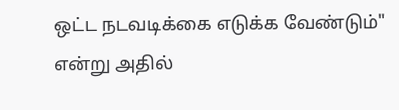ஒட்ட நடவடிக்கை எடுக்க வேண்டும்" என்று அதில்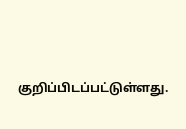குறிப்பிடப்பட்டுள்ளது.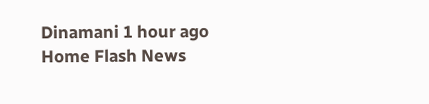Dinamani 1 hour ago
Home Flash News